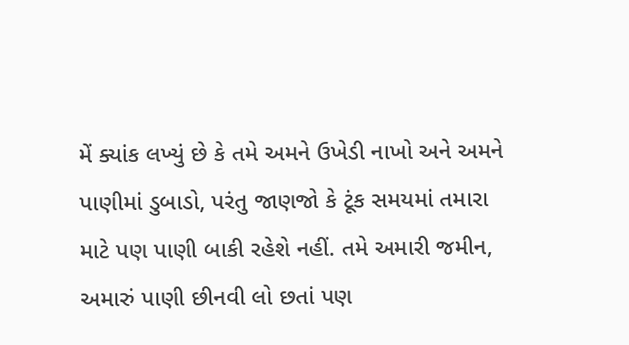મેં ક્યાંક લખ્યું છે કે તમે અમને ઉખેડી નાખો અને અમને પાણીમાં ડુબાડો, પરંતુ જાણજો કે ટૂંક સમયમાં તમારા માટે પણ પાણી બાકી રહેશે નહીં. તમે અમારી જમીન, અમારું પાણી છીનવી લો છતાં પણ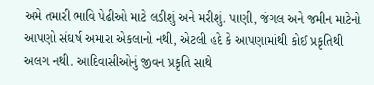અમે તમારી ભાવિ પેઢીઓ માટે લડીશું અને મરીશું. પાણી, જંગલ અને જમીન માટેનો આપણો સંઘર્ષ અમારા એકલાનો નથી, એટલી હદે કે આપણામાંથી કોઈ પ્રકૃતિથી અલગ નથી. આદિવાસીઓનું જીવન પ્રકૃતિ સાથે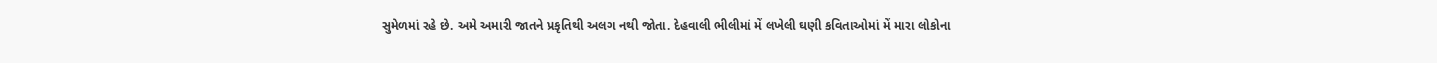સુમેળમાં રહે છે. અમે અમારી જાતને પ્રકૃતિથી અલગ નથી જોતા. દેહવાલી ભીલીમાં મેં લખેલી ઘણી કવિતાઓમાં મેં મારા લોકોના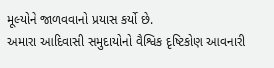મૂલ્યોને જાળવવાનો પ્રયાસ કર્યો છે.
અમારા આદિવાસી સમુદાયોનો વૈશ્વિક દૃષ્ટિકોણ આવનારી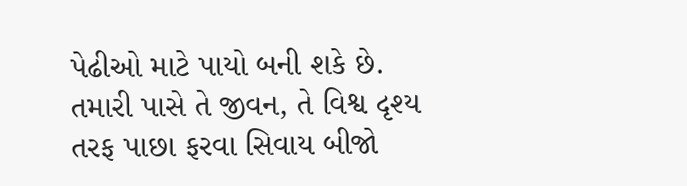પેઢીઓ માટે પાયો બની શકે છે. તમારી પાસે તે જીવન, તે વિશ્વ દૃશ્ય તરફ પાછા ફરવા સિવાય બીજો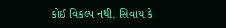કોઈ વિકલ્પ નથી. સિવાય કે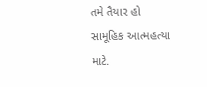તમે તૈયાર હો સામૂહિક આત્મહત્યા માટે.